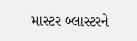માસ્ટર બ્લાસ્ટરને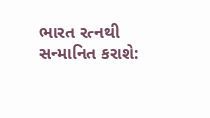ભારત રત્નથી સન્માનિત કરાશે: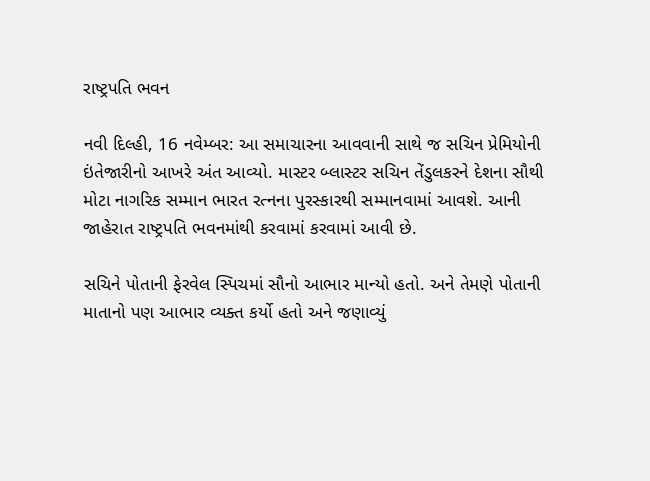રાષ્ટ્રપતિ ભવન

નવી દિલ્હી, 16 નવેમ્બર: આ સમાચારના આવવાની સાથે જ સચિન પ્રેમિયોની ઇંતેજારીનો આખરે અંત આવ્યો. માસ્ટર બ્લાસ્ટર સચિન તેંડુલકરને દેશના સૌથી મોટા નાગરિક સમ્માન ભારત રત્નના પુરસ્કારથી સમ્માનવામાં આવશે. આની જાહેરાત રાષ્ટ્રપતિ ભવનમાંથી કરવામાં કરવામાં આવી છે.

સચિને પોતાની ફેરવેલ સ્પિચમાં સૌનો આભાર માન્યો હતો. અને તેમણે પોતાની માતાનો પણ આભાર વ્યક્ત કર્યો હતો અને જણાવ્યું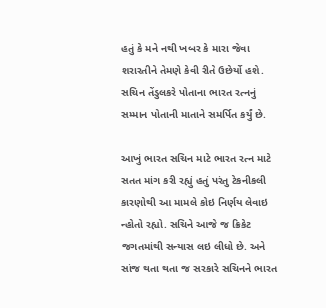હતું કે મને નથી ખબર કે મારા જેવા શરારતીને તેમણે કેવી રીતે ઉછેર્યો હશે. સચિન તેંડુલકરે પોતાના ભારત રત્નનું સમ્માન પોતાની માતાને સમર્પિત કર્યું છે.

આખું ભારત સચિન માટે ભારત રત્ન માટે સતત માંગ કરી રહ્યું હતું પરંતુ ટેકનીકલી કારણોથી આ મામલે કોઇ નિર્ણય લેવાઇ ન્હોતો રહ્યો. સચિને આજે જ ક્રિકેટ જગતમાંથી સન્યાસ લઇ લીધો છે. અને સાંજ થતા થતા જ સરકારે સચિનને ભારત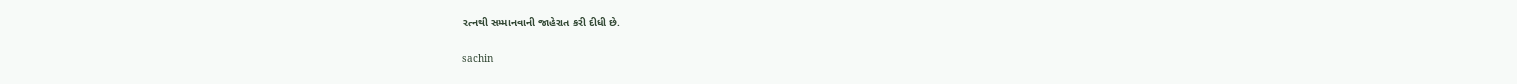રત્નથી સમ્માનવાની જાહેરાત કરી દીધી છે.

sachin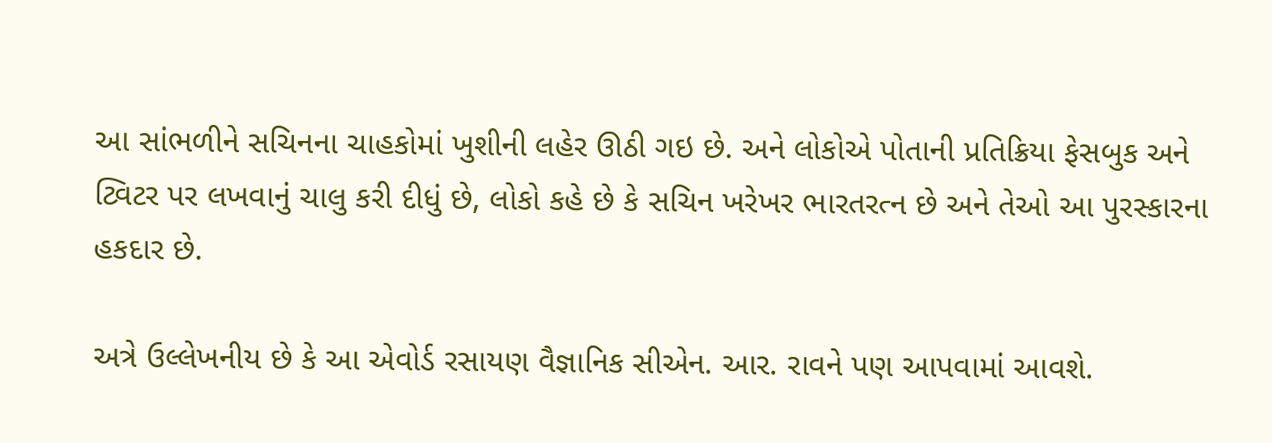આ સાંભળીને સચિનના ચાહકોમાં ખુશીની લહેર ઊઠી ગઇ છે. અને લોકોએ પોતાની પ્રતિક્રિયા ફેસબુક અને ટ્વિટર પર લખવાનું ચાલુ કરી દીધું છે, લોકો કહે છે કે સચિન ખરેખર ભારતરત્ન છે અને તેઓ આ પુરસ્કારના હકદાર છે.

અત્રે ઉલ્લેખનીય છે કે આ એવોર્ડ રસાયણ વૈજ્ઞાનિક સીએન. આર. રાવને પણ આપવામાં આવશે.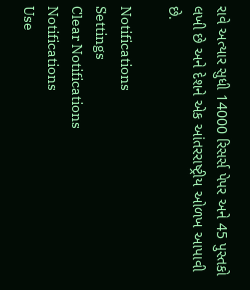રાવે અત્યાર સુધી 14000 રિસર્સ પેપર અને 45 પુસ્તકો લખી છે અને દેશને એક આંતરરાષ્ટ્રીય ઓળખ આપાવી છે.

Notifications
Settings
Clear Notifications
Notifications
Use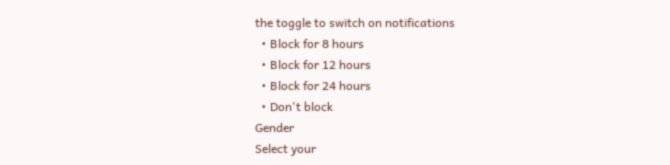the toggle to switch on notifications
  • Block for 8 hours
  • Block for 12 hours
  • Block for 24 hours
  • Don't block
Gender
Select your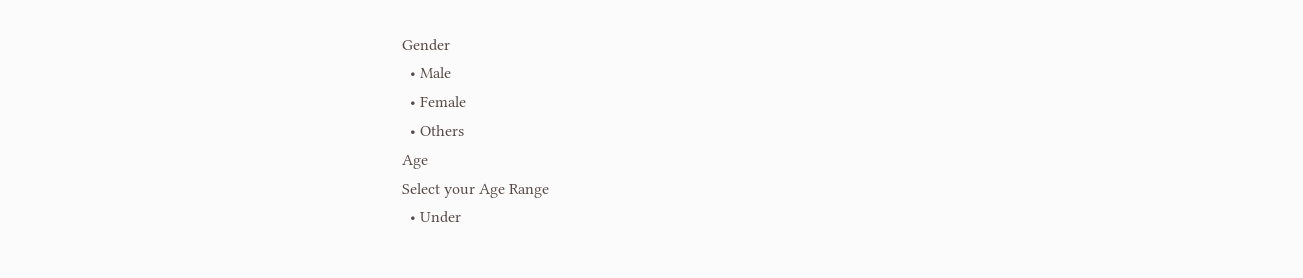Gender
  • Male
  • Female
  • Others
Age
Select your Age Range
  • Under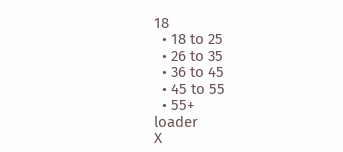18
  • 18 to 25
  • 26 to 35
  • 36 to 45
  • 45 to 55
  • 55+
loader
X